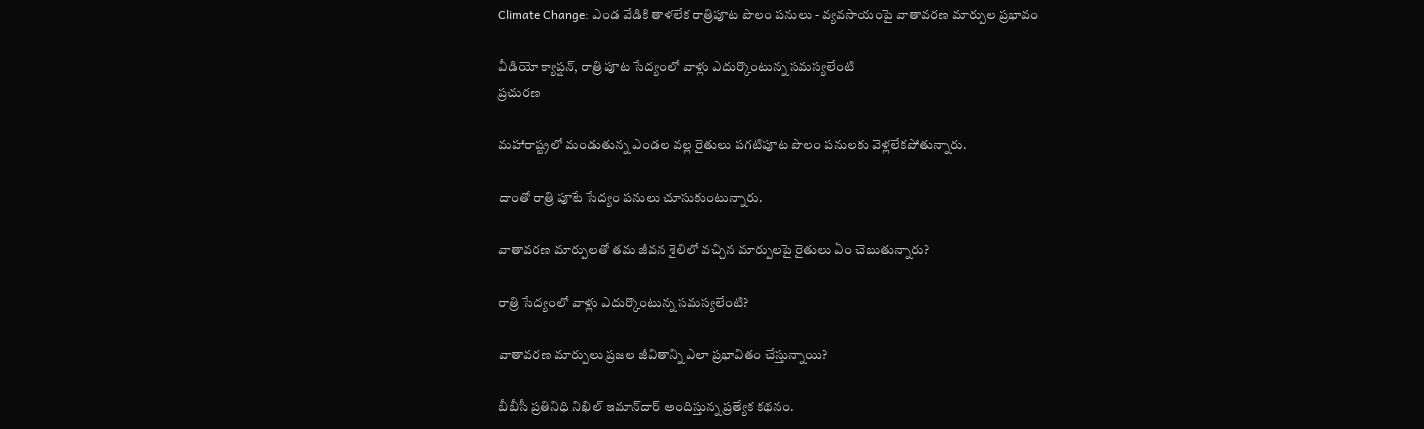Climate Change: ఎండ వేడికి తాళలేక రాత్రిపూట పొలం పనులు - వ్యవసాయంపై వాతావరణ మార్పుల ప్రభావం

వీడియో క్యాప్షన్, రాత్రి పూట సేద్యంలో వాళ్లు ఎదుర్కొంటున్న సమస్యలేంటి
ప్రచురణ

మహారాష్ట్రలో మండుతున్న ఎండల వల్ల రైతులు పగటిపూట పొలం పనులకు వెళ్లలేకపోతున్నారు.

దాంతో రాత్రి పూటే సేద్యం పనులు చూసుకుంటున్నారు.

వాతావరణ మార్పులతో తమ జీవన శైలిలో వచ్చిన మార్పులపై రైతులు ఏం చెబుతున్నారు?

రాత్రి సేద్యంలో వాళ్లు ఎదుర్కొంటున్న సమస్యలేంటి?

వాతావరణ మార్పులు ప్రజల జీవితాన్ని ఎలా ప్రభావితం చేస్తున్నాయి?

బీబీసీ ప్రతినిధి నిఖిల్ ఇమాన్‌దార్ అందిస్తున్న ప్రత్యేక కథనం.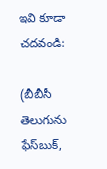ఇవి కూడా చదవండి:

(బీబీసీ తెలుగును ఫేస్‌బుక్,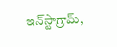ఇన్‌స్టాగ్రామ్‌,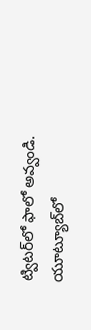ట్విటర్‌లో ఫాలో అవ్వండి. యూట్యూబ్‌లో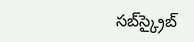సబ్‌స్క్రైబ్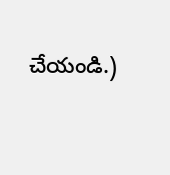చేయండి.)